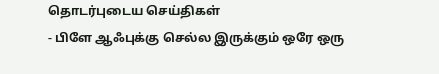தொடர்புடைய செய்திகள்
- பிளே ஆஃபுக்கு செல்ல இருக்கும் ஒரே ஒரு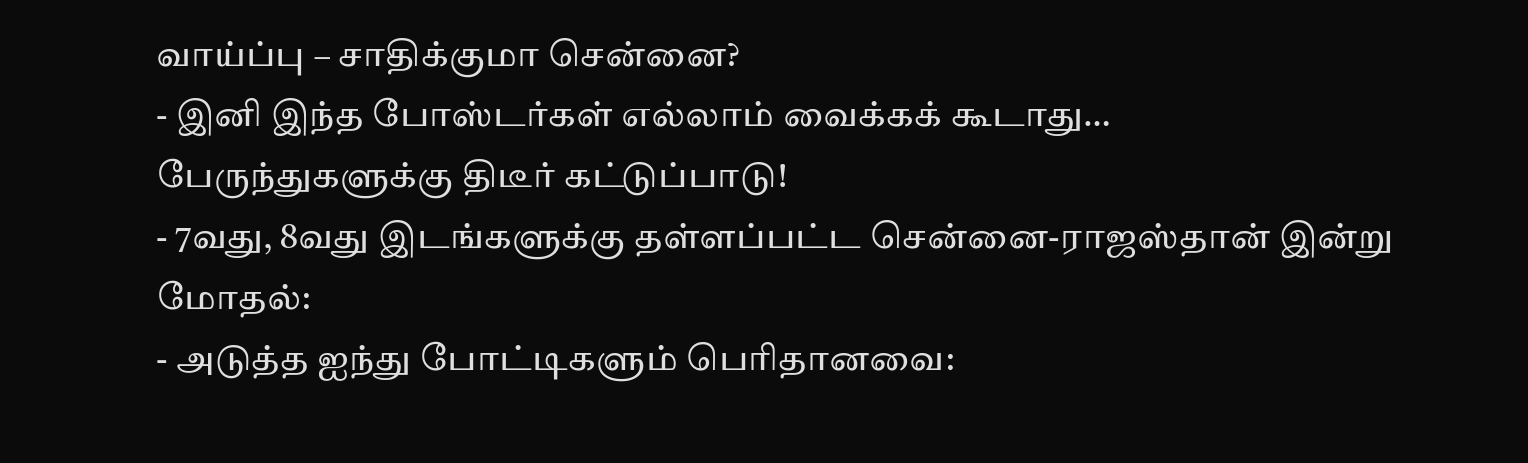வாய்ப்பு – சாதிக்குமா சென்னை?
- இனி இந்த போஸ்டர்கள் எல்லாம் வைக்கக் கூடாது… பேருந்துகளுக்கு திடீர் கட்டுப்பாடு!
- 7வது, 8வது இடங்களுக்கு தள்ளப்பட்ட சென்னை-ராஜஸ்தான் இன்று மோதல்:
- அடுத்த ஐந்து போட்டிகளும் பெரிதானவை: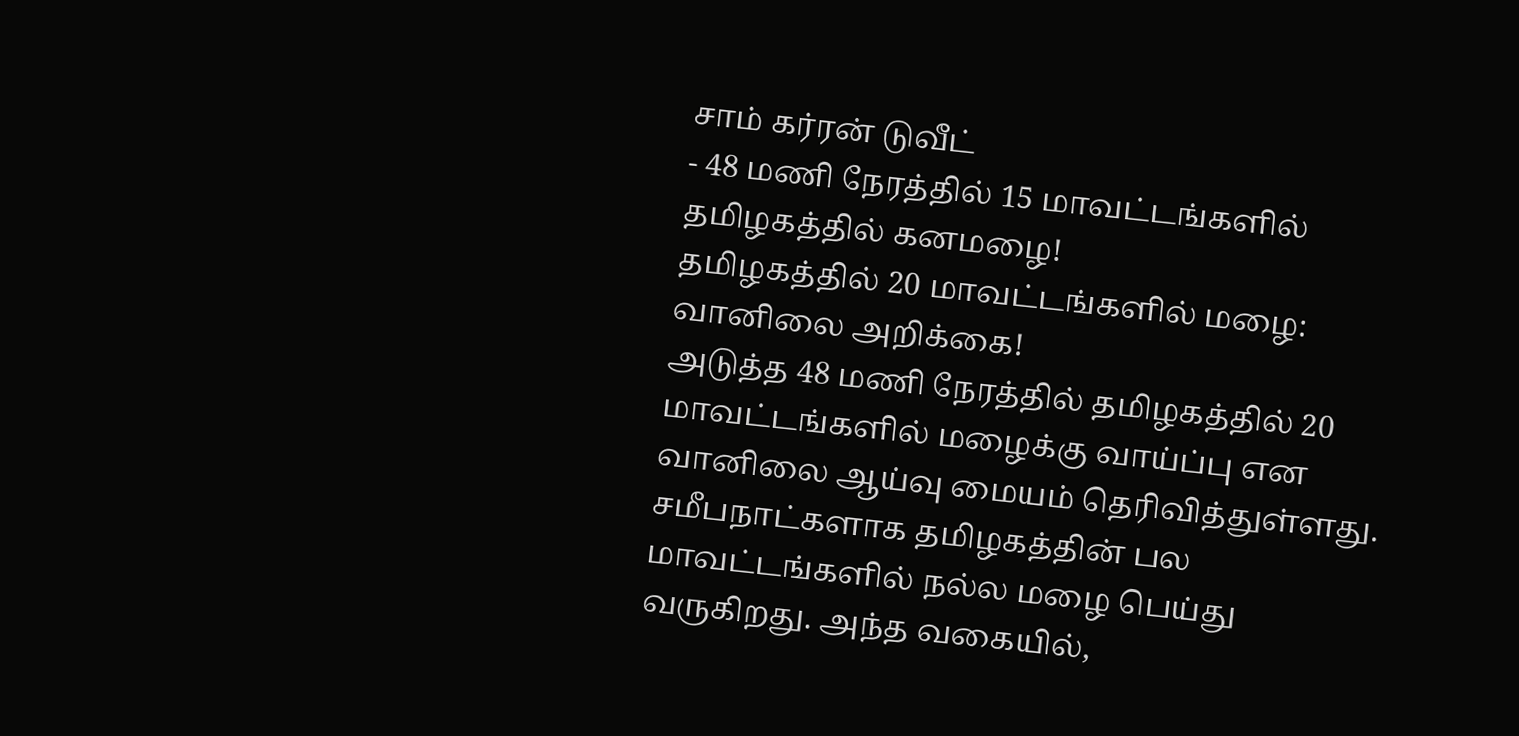சாம் கர்ரன் டுவீட்
- 48 மணி நேரத்தில் 15 மாவட்டங்களில் தமிழகத்தில் கனமழை!
தமிழகத்தில் 20 மாவட்டங்களில் மழை: வானிலை அறிக்கை!
அடுத்த 48 மணி நேரத்தில் தமிழகத்தில் 20 மாவட்டங்களில் மழைக்கு வாய்ப்பு என வானிலை ஆய்வு மையம் தெரிவித்துள்ளது.
சமீபநாட்களாக தமிழகத்தின் பல மாவட்டங்களில் நல்ல மழை பெய்து வருகிறது. அந்த வகையில்,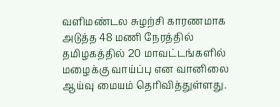வளிமண்டல சுழற்சி காரணமாக அடுத்த 48 மணி நேரத்தில் தமிழகத்தில் 20 மாவட்டங்களில் மழைக்கு வாய்ப்பு என வானிலை ஆய்வு மையம் தெரிவித்துள்ளது.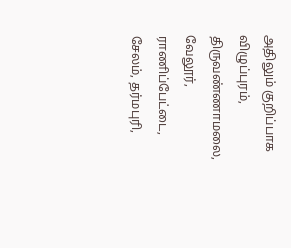அதிலும் குறிப்பாக விழுப்புரம், திருவண்ணாமலை, வேலூர், ராணிப்பேட்டை, சேலம், தர்மபுரி,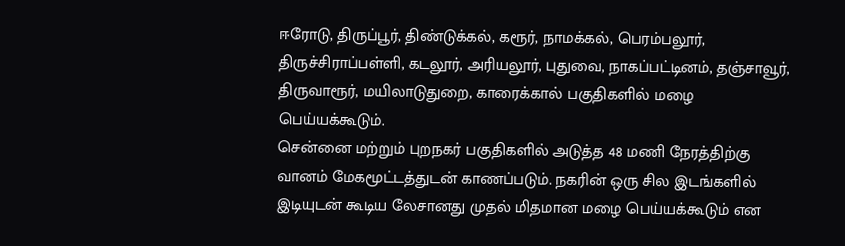ஈரோடு, திருப்பூர், திண்டுக்கல், கரூர், நாமக்கல், பெரம்பலூர், திருச்சிராப்பள்ளி, கடலூர், அரியலூர், புதுவை, நாகப்பட்டினம், தஞ்சாவூர், திருவாரூர், மயிலாடுதுறை, காரைக்கால் பகுதிகளில் மழை பெய்யக்கூடும்.
சென்னை மற்றும் புறநகர் பகுதிகளில் அடுத்த 48 மணி நேரத்திற்கு வானம் மேகமூட்டத்துடன் காணப்படும். நகரின் ஒரு சில இடங்களில் இடியுடன் கூடிய லேசானது முதல் மிதமான மழை பெய்யக்கூடும் என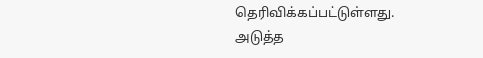தெரிவிக்கப்பட்டுள்ளது.
அடுத்த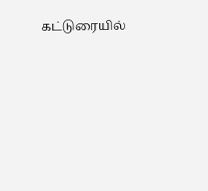கட்டுரையில்